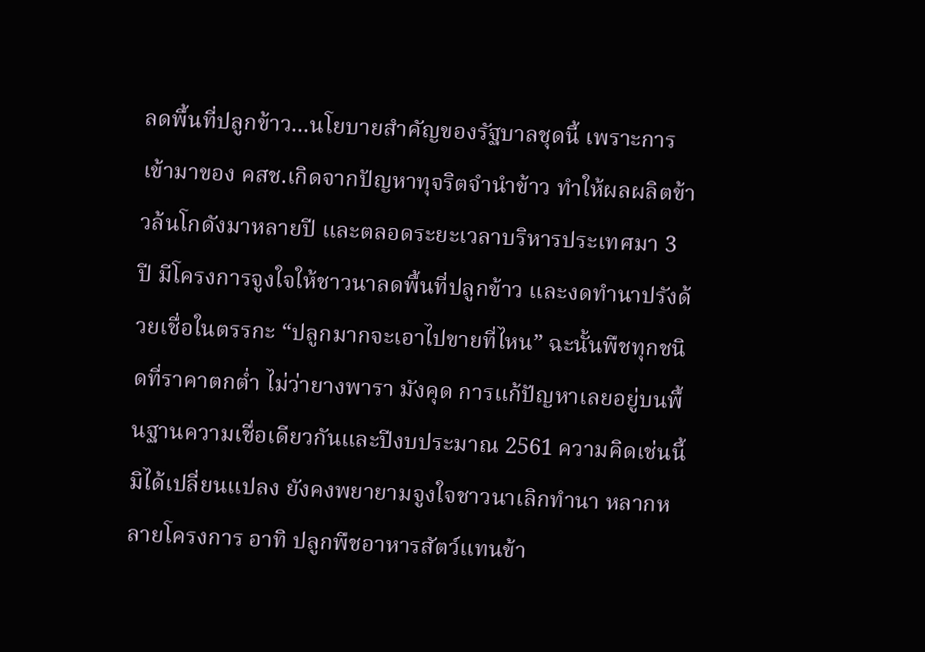ลดพื้นที่ปลูกข้าว...นโยบายสำคัญของรัฐบาลชุดนี้ เพราะการเข้ามาของ คสช.เกิดจากปัญหาทุจริตจำนำข้าว ทำให้ผลผลิตข้าวล้นโกดังมาหลายปี และตลอดระยะเวลาบริหารประเทศมา 3 ปี มีโครงการจูงใจให้ชาวนาลดพื้นที่ปลูกข้าว และงดทำนาปรังด้วยเชื่อในตรรกะ “ปลูกมากจะเอาไปขายที่ไหน” ฉะนั้นพืชทุกชนิดที่ราคาตกต่ำ ไม่ว่ายางพารา มังคุด การแก้ปัญหาเลยอยู่บนพื้นฐานความเชื่อเดียวกันและปีงบประมาณ 2561 ความคิดเช่นนี้มิได้เปลี่ยนแปลง ยังคงพยายามจูงใจชาวนาเลิกทำนา หลากหลายโครงการ อาทิ ปลูกพืชอาหารสัตว์แทนข้า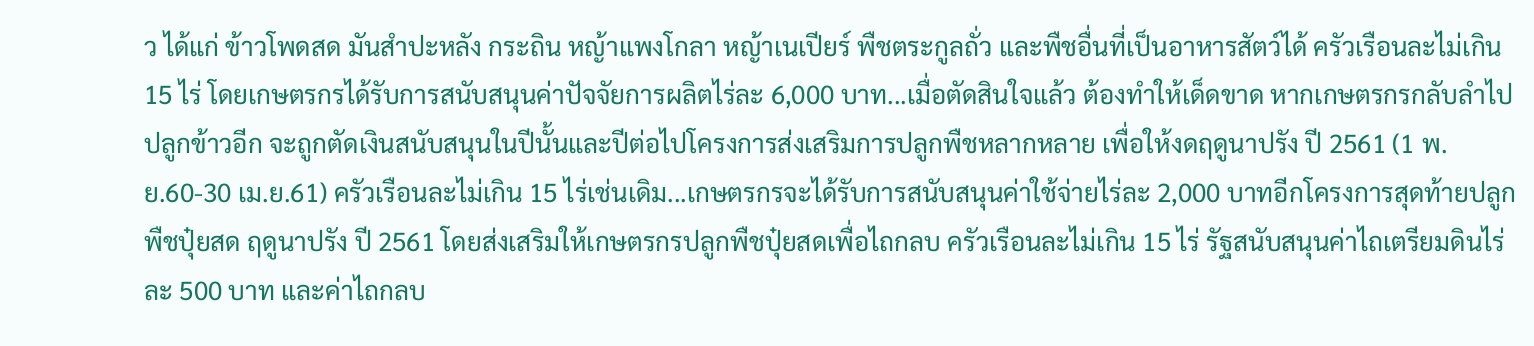ว ได้แก่ ข้าวโพดสด มันสำปะหลัง กระถิน หญ้าแพงโกลา หญ้าเนเปียร์ พืชตระกูลถั่ว และพืชอื่นที่เป็นอาหารสัตว์ได้ ครัวเรือนละไม่เกิน 15 ไร่ โดยเกษตรกรได้รับการสนับสนุนค่าปัจจัยการผลิตไร่ละ 6,000 บาท...เมื่อตัดสินใจแล้ว ต้องทำให้เด็ดขาด หากเกษตรกรกลับลำไปปลูกข้าวอีก จะถูกตัดเงินสนับสนุนในปีนั้นและปีต่อไปโครงการส่งเสริมการปลูกพืชหลากหลาย เพื่อให้งดฤดูนาปรัง ปี 2561 (1 พ.ย.60-30 เม.ย.61) ครัวเรือนละไม่เกิน 15 ไร่เช่นเดิม...เกษตรกรจะได้รับการสนับสนุนค่าใช้จ่ายไร่ละ 2,000 บาทอีกโครงการสุดท้ายปลูกพืชปุ๋ยสด ฤดูนาปรัง ปี 2561 โดยส่งเสริมให้เกษตรกรปลูกพืชปุ๋ยสดเพื่อไถกลบ ครัวเรือนละไม่เกิน 15 ไร่ รัฐสนับสนุนค่าไถเตรียมดินไร่ละ 500 บาท และค่าไถกลบ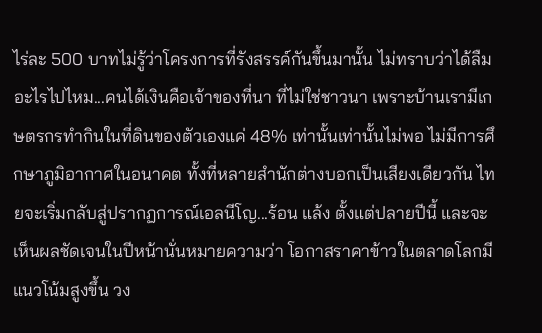ไร่ละ 500 บาทไม่รู้ว่าโครงการที่รังสรรค์กันขึ้นมานั้น ไม่ทราบว่าได้ลืมอะไรไปไหม...คนได้เงินคือเจ้าของที่นา ที่ไม่ใช่ชาวนา เพราะบ้านเรามีเกษตรกรทำกินในที่ดินของตัวเองแค่ 48% เท่านั้นเท่านั้นไม่พอ ไม่มีการศึกษาภูมิอากาศในอนาคต ทั้งที่หลายสำนักต่างบอกเป็นเสียงเดียวกัน ไทยจะเริ่มกลับสู่ปรากฏการณ์เอลนีโญ...ร้อน แล้ง ตั้งแต่ปลายปีนี้ และจะเห็นผลชัดเจนในปีหน้านั่นหมายความว่า โอกาสราคาข้าวในตลาดโลกมีแนวโน้มสูงขึ้น วง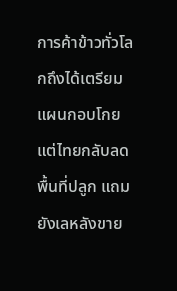การค้าข้าวทั่วโลกถึงได้เตรียมแผนกอบโกย แต่ไทยกลับลดพื้นที่ปลูก แถมยังเลหลังขาย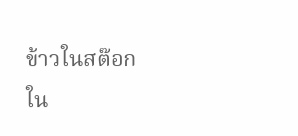ข้าวในสต๊อกใน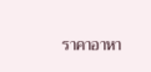ราคาอาหา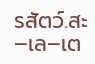รสัตว์.สะ–เล–เต